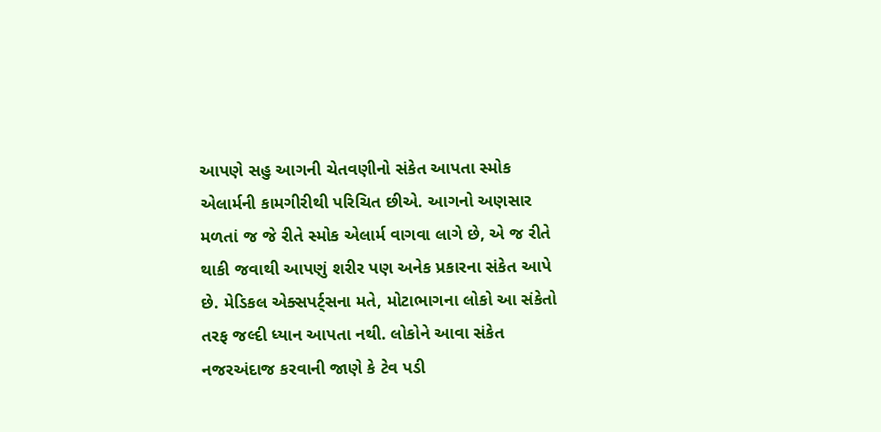આપણે સહુ આગની ચેતવણીનો સંકેત આપતા સ્મોક એલાર્મની કામગીરીથી પરિચિત છીએ. આગનો અણસાર મળતાં જ જે રીતે સ્મોક એલાર્મ વાગવા લાગે છે, એ જ રીતે થાકી જવાથી આપણું શરીર પણ અનેક પ્રકારના સંકેત આપે છે. મેડિકલ એક્સપર્ટ્સના મતે, મોટાભાગના લોકો આ સંકેતો તરફ જલ્દી ધ્યાન આપતા નથી. લોકોને આવા સંકેત નજરઅંદાજ કરવાની જાણે કે ટેવ પડી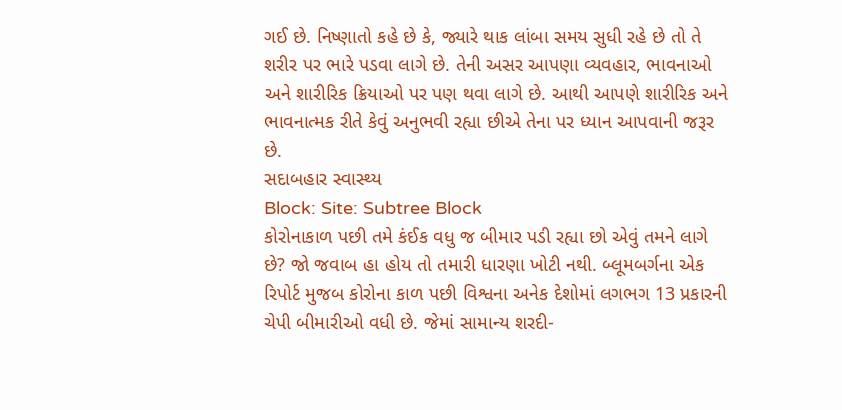ગઈ છે. નિષ્ણાતો કહે છે કે, જ્યારે થાક લાંબા સમય સુધી રહે છે તો તે શરીર પર ભારે પડવા લાગે છે. તેની અસર આપણા વ્યવહાર, ભાવનાઓ અને શારીરિક ક્રિયાઓ પર પણ થવા લાગે છે. આથી આપણે શારીરિક અને ભાવનાત્મક રીતે કેવું અનુભવી રહ્યા છીએ તેના પર ધ્યાન આપવાની જરૂર છે.
સદાબહાર સ્વાસ્થ્ય
Block: Site: Subtree Block
કોરોનાકાળ પછી તમે કંઈક વધુ જ બીમાર પડી રહ્યા છો એવું તમને લાગે છે? જો જવાબ હા હોય તો તમારી ધારણા ખોટી નથી. બ્લૂમબર્ગના એક રિપોર્ટ મુજબ કોરોના કાળ પછી વિશ્વના અનેક દેશોમાં લગભગ 13 પ્રકારની ચેપી બીમારીઓ વધી છે. જેમાં સામાન્ય શરદી-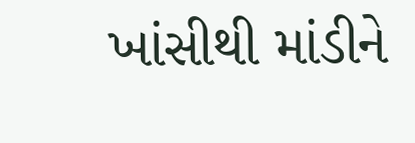ખાંસીથી માંડીને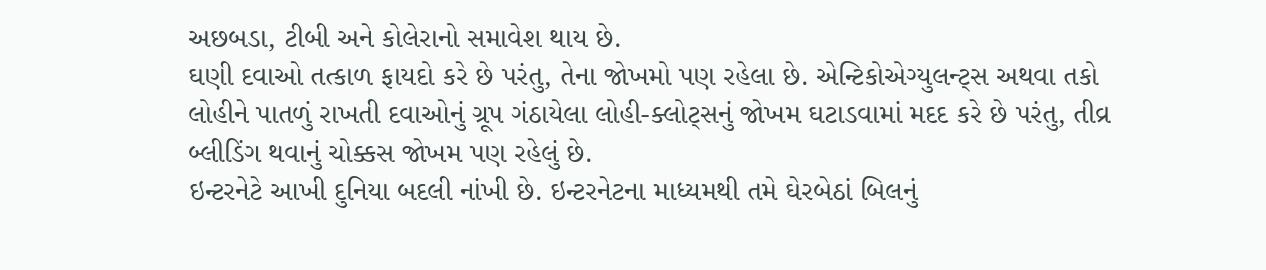અછબડા, ટીબી અને કોલેરાનો સમાવેશ થાય છે.
ઘણી દવાઓ તત્કાળ ફાયદો કરે છે પરંતુ, તેના જોખમો પણ રહેલા છે. એન્ટિકોએગ્યુલન્ટ્સ અથવા તકો લોહીને પાતળું રાખતી દવાઓનું ગ્રૂપ ગંઠાયેલા લોહી-ક્લોટ્સનું જોખમ ઘટાડવામાં મદદ કરે છે પરંતુ, તીવ્ર બ્લીડિંગ થવાનું ચોક્કસ જોખમ પણ રહેલું છે.
ઇન્ટરનેટે આખી દુનિયા બદલી નાંખી છે. ઇન્ટરનેટના માધ્યમથી તમે ઘેરબેઠાં બિલનું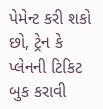પેમેન્ટ કરી શકો છો, ટ્રેન કે પ્લેનની ટિકિટ બુક કરાવી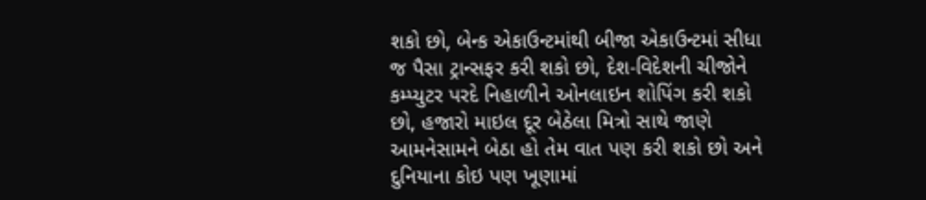શકો છો, બેન્ક એકાઉન્ટમાંથી બીજા એકાઉન્ટમાં સીધા જ પૈસા ટ્રાન્સફર કરી શકો છો, દેશ-વિદેશની ચીજોને કમ્પ્યુટર પરદે નિહાળીને ઓનલાઇન શોપિંગ કરી શકો છો, હજારો માઇલ દૂર બેઠેલા મિત્રો સાથે જાણે આમનેસામને બેઠા હો તેમ વાત પણ કરી શકો છો અને દુનિયાના કોઇ પણ ખૂણામાં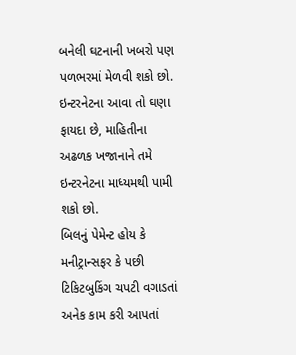બનેલી ઘટનાની ખબરો પણ પળભરમાં મેળવી શકો છો. ઇન્ટરનેટના આવા તો ઘણા ફાયદા છે, માહિતીના અઢળક ખજાનાને તમે ઇન્ટરનેટના માધ્યમથી પામી શકો છો.
બિલનું પેમેન્ટ હોય કે મનીટ્રાન્સફર કે પછી ટિકિટબુકિંગ ચપટી વગાડતાં અનેક કામ કરી આપતાં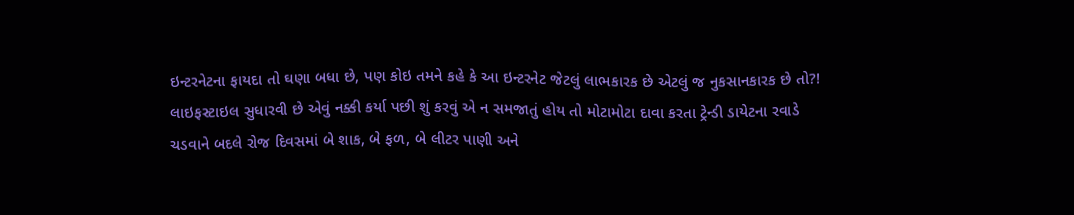ઇન્ટરનેટના ફાયદા તો ઘણા બધા છે, પણ કોઇ તમને કહે કે આ ઇન્ટરનેટ જેટલું લાભકારક છે એટલું જ નુકસાનકારક છે તો?!
લાઇફસ્ટાઇલ સુધારવી છે એવું નક્કી કર્યા પછી શું કરવું એ ન સમજાતું હોય તો મોટામોટા દાવા કરતા ટ્રેન્ડી ડાયેટના રવાડે ચડવાને બદલે રોજ દિવસમાં બે શાક, બે ફળ, બે લીટર પાણી અને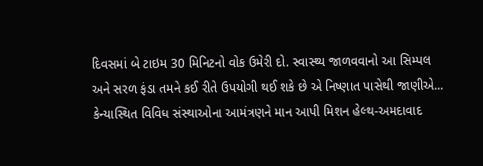દિવસમાં બે ટાઇમ 30 મિનિટનો વોક ઉમેરી દો. સ્વાસ્થ્ય જાળવવાનો આ સિમ્પલ અને સરળ ફંડા તમને કઈ રીતે ઉપયોગી થઈ શકે છે એ નિષ્ણાત પાસેથી જાણીએ...
કેન્યાસ્થિત વિવિધ સંસ્થાઓના આમંત્રણને માન આપી મિશન હેલ્થ-અમદાવાદ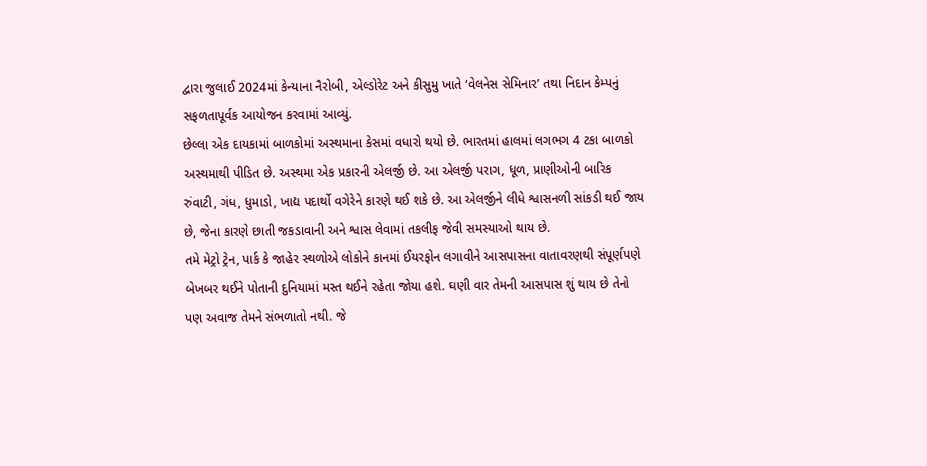દ્વારા જુલાઈ 2024માં કેન્યાના નૈરોબી, એલ્ડોરેટ અને કીસુમુ ખાતે ‘વેલનેસ સેમિનાર’ તથા નિદાન કેમ્પનું સફળતાપૂર્વક આયોજન કરવામાં આવ્યું.
છેલ્લા એક દાયકામાં બાળકોમાં અસ્થમાના કેસમાં વધારો થયો છે. ભારતમાં હાલમાં લગભગ 4 ટકા બાળકો અસ્થમાથી પીડિત છે. અસ્થમા એક પ્રકારની એલર્જી છે. આ એલર્જી પરાગ, ધૂળ, પ્રાણીઓની બારિક રુંવાટી, ગંધ, ધુમાડો, ખાદ્ય પદાર્થો વગેરેને કારણે થઈ શકે છે. આ એલર્જીને લીધે શ્વાસનળી સાંકડી થઈ જાય છે, જેના કારણે છાતી જકડાવાની અને શ્વાસ લેવામાં તકલીફ જેવી સમસ્યાઓ થાય છે.
તમે મેટ્રો ટ્રેન, પાર્ક કે જાહેર સ્થળોએ લોકોને કાનમાં ઈયરફોન લગાવીને આસપાસના વાતાવરણથી સંપૂર્ણપણે બેખબર થઈને પોતાની દુનિયામાં મસ્ત થઈને રહેતા જોયા હશે. ઘણી વાર તેમની આસપાસ શું થાય છે તેનો પણ અવાજ તેમને સંભળાતો નથી. જે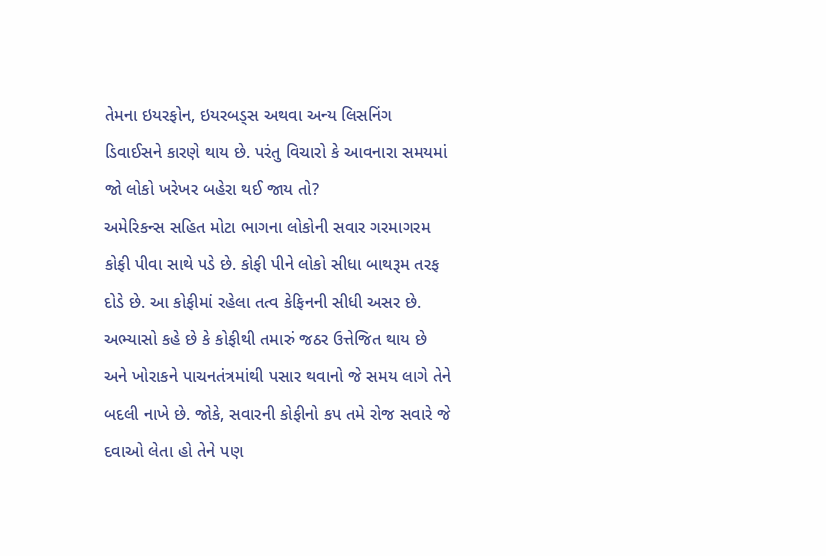તેમના ઇયરફોન, ઇયરબડ્સ અથવા અન્ય લિસનિંગ ડિવાઈસને કારણે થાય છે. પરંતુ વિચારો કે આવનારા સમયમાં જો લોકો ખરેખર બહેરા થઈ જાય તો?
અમેરિકન્સ સહિત મોટા ભાગના લોકોની સવાર ગરમાગરમ કોફી પીવા સાથે પડે છે. કોફી પીને લોકો સીધા બાથરૂમ તરફ દોડે છે. આ કોફીમાં રહેલા તત્વ કેફિનની સીધી અસર છે. અભ્યાસો કહે છે કે કોફીથી તમારું જઠર ઉત્તેજિત થાય છે અને ખોરાકને પાચનતંત્રમાંથી પસાર થવાનો જે સમય લાગે તેને બદલી નાખે છે. જોકે, સવારની કોફીનો કપ તમે રોજ સવારે જે દવાઓ લેતા હો તેને પણ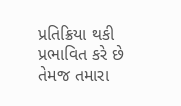પ્રતિક્રિયા થકી પ્રભાવિત કરે છે તેમજ તમારા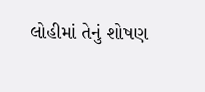લોહીમાં તેનું શોષણ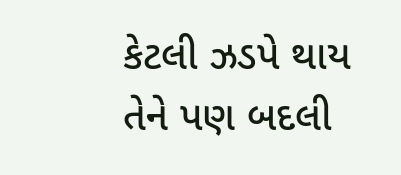કેટલી ઝડપે થાય તેને પણ બદલી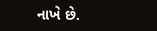નાખે છે.